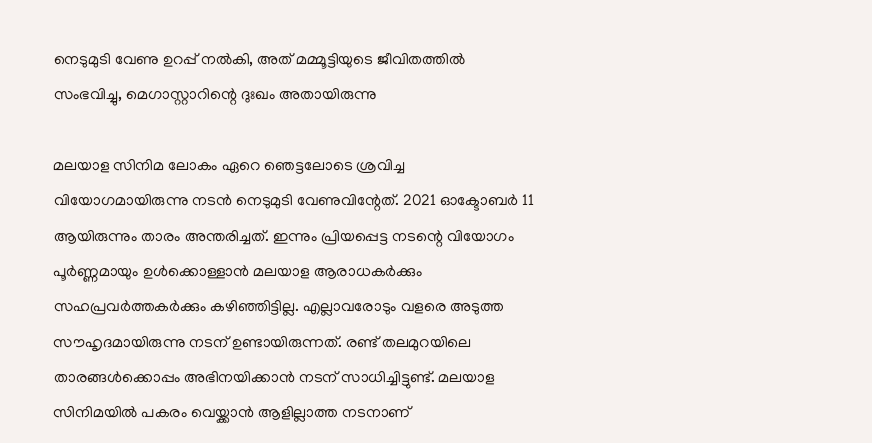നെടുമുടി വേണു ഉറപ്പ് നൽകി, അത് മമ്മൂട്ടിയുടെ ജീവിതത്തിൽ സംഭവിച്ചു, മെഗാസ്റ്റാറിന്റെ ദുഃഖം അതായിരുന്നു

മലയാള സിനിമ ലോകം ഏറെ ഞെട്ടലോടെ ശ്രവിച്ച വിയോഗമായിരുന്നു നടൻ നെടുമുടി വേണുവിന്റേത്. 2021 ഓക്ടോബർ 11 ആയിരുന്നും താരം അന്തരിച്ചത്. ഇന്നും പ്രിയപ്പെട്ട നടന്റെ വിയോഗം പൂർണ്ണമായും ഉൾക്കൊള്ളാൻ മലയാള ആരാധകർക്കും സഹപ്രവർത്തകർക്കും കഴിഞ്ഞിട്ടില്ല. എല്ലാവരോടും വളരെ അടുത്ത സൗഹൃദമായിരുന്നു നടന് ഉണ്ടായിരുന്നത്. രണ്ട് തലമുറയിലെ താരങ്ങൾക്കൊപ്പം അഭിനയിക്കാൻ നടന് സാധിച്ചിട്ടുണ്ട്. മലയാള സിനിമയിൽ പകരം വെയ്ക്കാന്‍ ആളില്ലാത്ത നടനാണ്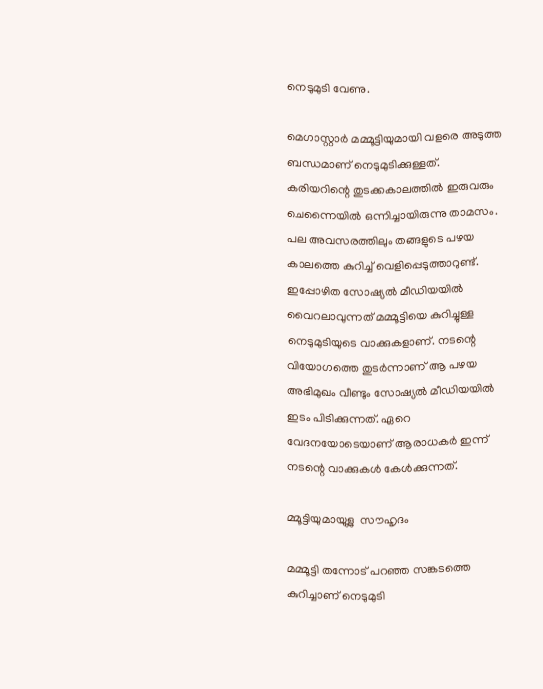നെടുമുടി വേണു.

മെഗാസ്റ്റാർ മമ്മൂട്ടിയുമായി വളരെ അടുത്ത ബന്ധമാണ് നെടുമുടിക്കുള്ളത്. കരിയറിന്റെ തുടക്കകാലത്തിൽ ഇരുവരും ചെന്നൈയിൽ ഒന്നിച്ചായിരുന്നു താമസം. പല അവസരത്തിലും തങ്ങളുടെ പഴയ കാലത്തെ കുറിച്ച് വെളിപ്പെടുത്താറുണ്ട്. ഇപ്പോഴിത സോഷ്യൽ മീഡിയയിൽ വൈറലാവുന്നത് മമ്മൂട്ടിയെ കുറിച്ചുള്ള നെടുമുടിയു‍ടെ വാക്കുകളാണ്. നടന്റെ വിയോഗത്തെ തുടർന്നാണ് ആ പഴയ അഭിമുഖം വീണ്ടും സോഷ്യൽ മീ‍ഡിയയിൽ ഇടം പിടിക്കുന്നത്. ഏറെ വേദനയോടെയാണ് ആരാധകർ ഇന്ന് നടന്റെ വാക്കുകൾ കേൾക്കുന്നത്.

മ്മൂട്ടിയുമായുള്ല  സൗഹൃദം

മമ്മൂട്ടി തന്നോട് പറഞ്ഞ സങ്കടത്തെ കുറിച്ചാണ് നെടുമുടി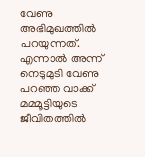വേണു അഭിമുഖത്തിൽ പറയുന്നത്. എന്നാൽ അന്ന് നെടുമുടി വേണു പറഞ്ഞ വാക്ക് മമ്മൂട്ടിയുടെ ജീവിതത്തിൽ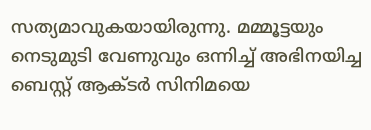സത്യമാവുകയായിരുന്നു. മമ്മൂട്ടയും നെടുമുടി വേണുവും ഒന്നിച്ച് അഭിനയിച്ച ബെസ്റ്റ് ആക്ടർ സിനിമയെ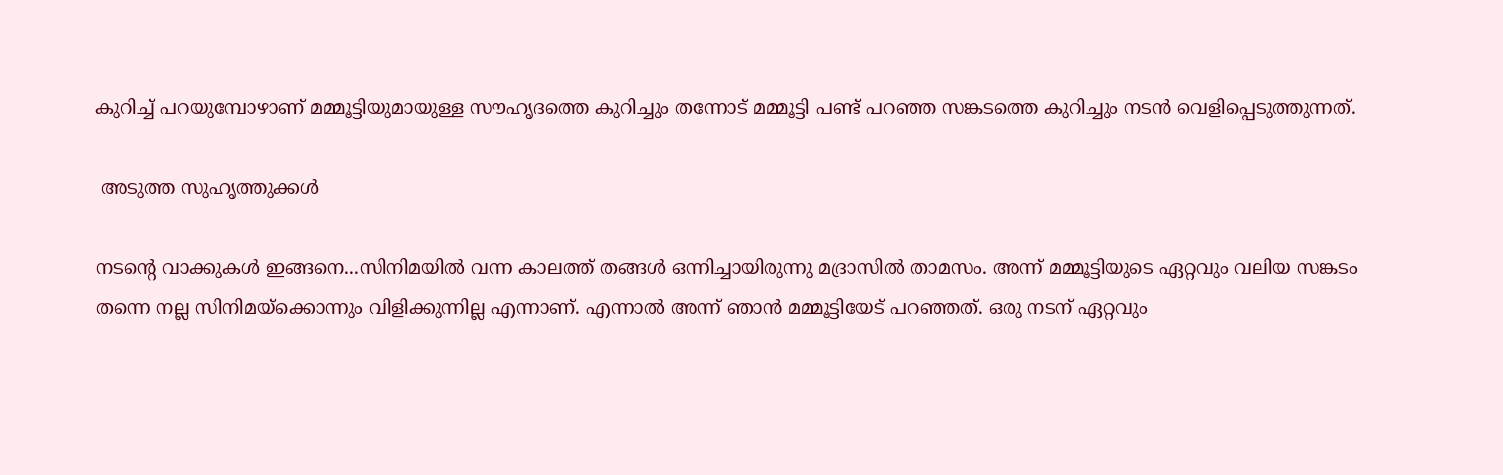കുറിച്ച് പറയുമ്പോഴാണ് മമ്മൂട്ടിയുമായുള്ള സൗഹൃദത്തെ കുറിച്ചും തന്നോട് മമ്മൂട്ടി പണ്ട് പറഞ്ഞ സങ്കടത്തെ കുറിച്ചും നടൻ വെളിപ്പെടുത്തുന്നത്.

 അടുത്ത സുഹൃത്തുക്കൾ

നടന്റെ വാക്കുകൾ ഇങ്ങനെ...സിനിമയിൽ വന്ന കാലത്ത് തങ്ങൾ ഒന്നിച്ചായിരുന്നു മദ്രാസിൽ താമസം. അന്ന് മമ്മൂട്ടിയുടെ ഏറ്റവും വലിയ സങ്കടം തന്നെ നല്ല സിനിമയ്ക്കൊന്നും വിളിക്കുന്നില്ല എന്നാണ്. എന്നാൽ അന്ന് ഞാൻ മമ്മൂട്ടിയേട് പറഞ്ഞത്. ഒരു നടന് ഏറ്റവും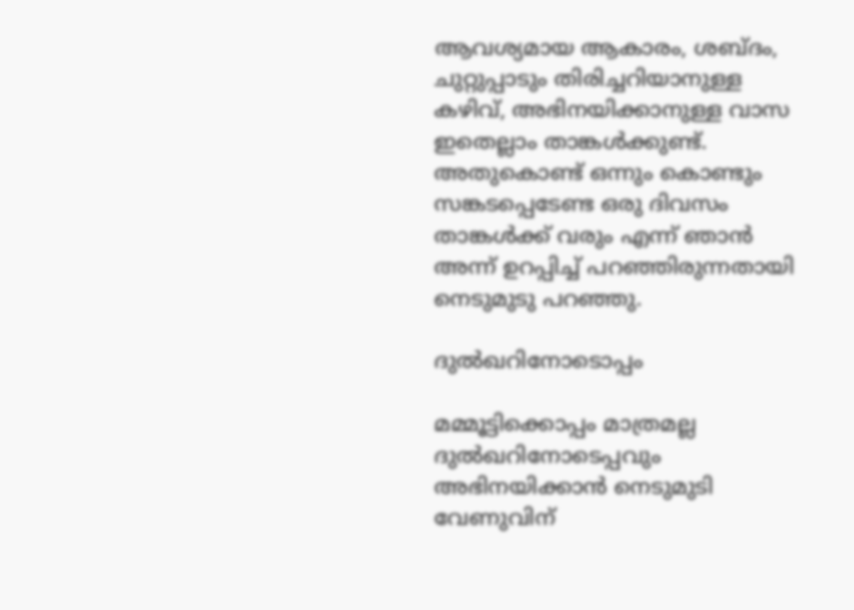ആവശ്യമായ ആകാരം, ശബ്ദം, ചുറ്റുപ്പാടും തിരിച്ചറിയാനുള്ള കഴിവ്, അഭിനയിക്കാനുള്ള വാസ ഇതെല്ലാം താങ്കൾക്കുണ്ട്. അതുകൊണ്ട് ഒന്നും കൊണ്ടും സങ്കടപ്പെടേണ്ട ഒരു ദിവസം താങ്കൾക്ക് വരും എന്ന് ഞാൻ അന്ന് ഉറപ്പിച്ച് പറഞ്ഞിരുന്നതായി നെടുമുടു പറഞ്ഞു.

ദുൽഖറിനോടൊപ്പം

മമ്മൂട്ടിക്കൊപ്പം മാത്രമല്ല ദുൽഖറിനോടെപ്പവും അഭിനയിക്കാൻ നെടുമുടി വേണുവിന്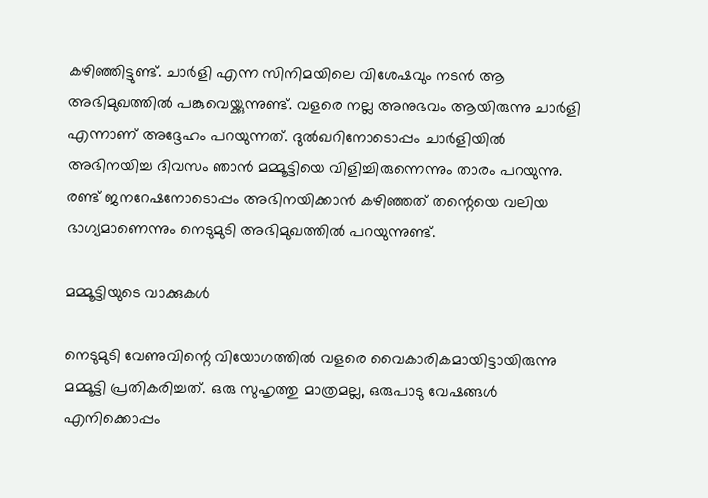കഴിഞ്ഞിട്ടുണ്ട്. ചാർളി എന്ന സിനിമയിലെ വിശേഷവും നടൻ ആ അഭിമുഖത്തിൽ പങ്കുവെയ്ക്കുന്നുണ്ട്. വളരെ നല്ല അനുഭവം ആയിരുന്നു ചാർളി എന്നാണ് അദ്ദേഹം പറയുന്നത്. ദുൽഖറിനോടൊപ്പം ചാർളിയിൽ അഭിനയിച്ച ദിവസം ഞാൻ മമ്മൂട്ടിയെ വിളിച്ചിരുന്നെന്നും താരം പറയുന്നു. രണ്ട് ജനറേഷനോടൊപ്പം അഭിനയിക്കാൻ കഴിഞ്ഞത് തന്റെയെ വലിയ ഭാഗ്യമാണെന്നും നെടുമുടി അഭിമുഖത്തിൽ പറയുന്നുണ്ട്.

മമ്മൂട്ടിയുടെ വാക്കുകൾ

നെടുമുടി വേണുവിന്റെ വിയോഗത്തിൽ വളരെ വൈകാരികമായിട്ടായിരുന്നു മമ്മൂട്ടി പ്രതികരിച്ചത്. ഒരു സുഹൃത്തു മാത്രമല്ല, ഒരുപാടു വേഷങ്ങള്‍ എനിക്കൊപ്പം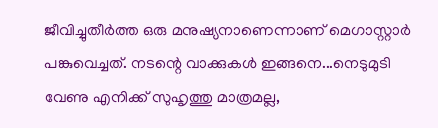ജീവിച്ചുതീര്‍ത്ത ഒരു മനുഷ്യനാണെന്നാണ് മെഗാസ്റ്റാർ പങ്കുവെച്ചത്. നടന്റെ വാക്കുകൾ ഇങ്ങനെ...നെടുമുടി വേണു എനിക്ക് സുഹൃത്തു മാത്രമല്ല,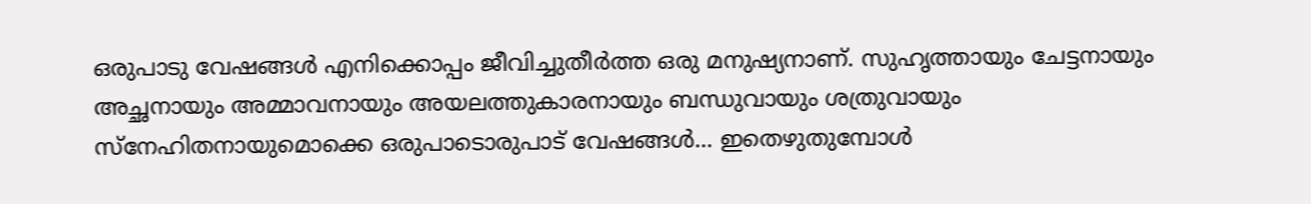ഒരുപാടു വേഷങ്ങള്‍ എനിക്കൊപ്പം ജീവിച്ചുതീര്‍ത്ത ഒരു മനുഷ്യനാണ്. സുഹൃത്തായും ചേട്ടനായും അച്ഛനായും അമ്മാവനായും അയലത്തുകാരനായും ബന്ധുവായും ശത്രുവായും സ്‌നേഹിതനായുമൊക്കെ ഒരുപാടൊരുപാട് വേഷങ്ങള്‍... ഇതെഴുതുമ്പോള്‍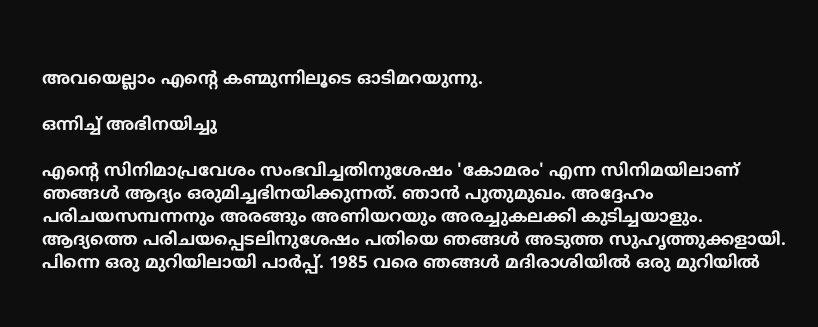അവയെല്ലാം എന്റെ കണ്മുന്നിലൂടെ ഓടിമറയുന്നു.

ഒന്നിച്ച് അഭിനയിച്ചു

എന്റെ സിനിമാപ്രവേശം സംഭവിച്ചതിനുശേഷം 'കോമരം' എന്ന സിനിമയിലാണ് ഞങ്ങള്‍ ആദ്യം ഒരുമിച്ചഭിനയിക്കുന്നത്. ഞാന്‍ പുതുമുഖം. അദ്ദേഹം പരിചയസമ്പന്നനും അരങ്ങും അണിയറയും അരച്ചുകലക്കി കുടിച്ചയാളും. ആദ്യത്തെ പരിചയപ്പെടലിനുശേഷം പതിയെ ഞങ്ങള്‍ അടുത്ത സുഹൃത്തുക്കളായി. പിന്നെ ഒരു മുറിയിലായി പാര്‍പ്പ്. 1985 വരെ ഞങ്ങള്‍ മദിരാശിയില്‍ ഒരു മുറിയില്‍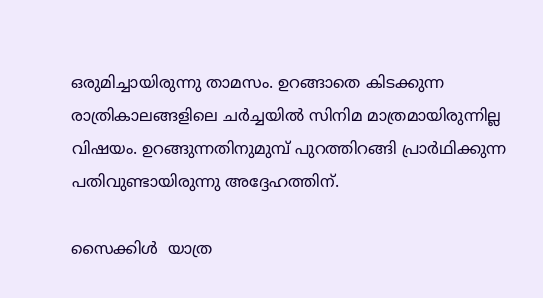ഒരുമിച്ചായിരുന്നു താമസം. ഉറങ്ങാതെ കിടക്കുന്ന രാത്രികാലങ്ങളിലെ ചര്‍ച്ചയില്‍ സിനിമ മാത്രമായിരുന്നില്ല വിഷയം. ഉറങ്ങുന്നതിനുമുമ്പ് പുറത്തിറങ്ങി പ്രാര്‍ഥിക്കുന്ന പതിവുണ്ടായിരുന്നു അദ്ദേഹത്തിന്.

സൈക്കിൾ  യാത്ര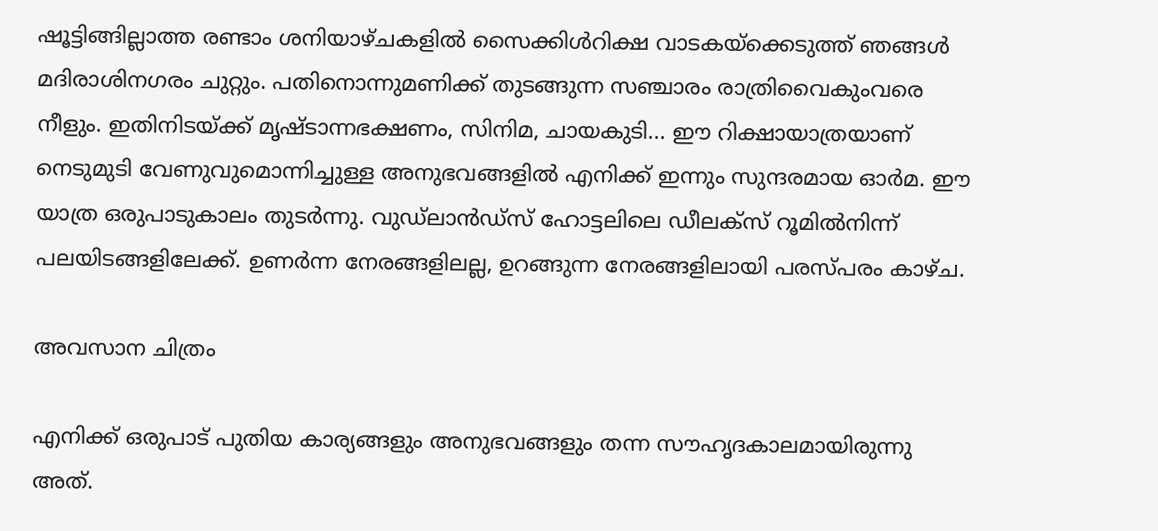ഷൂട്ടിങ്ങില്ലാത്ത രണ്ടാം ശനിയാഴ്ചകളില്‍ സൈക്കിള്‍റിക്ഷ വാടകയ്‌ക്കെടുത്ത് ഞങ്ങള്‍ മദിരാശിനഗരം ചുറ്റും. പതിനൊന്നുമണിക്ക് തുടങ്ങുന്ന സഞ്ചാരം രാത്രിവൈകുംവരെ നീളും. ഇതിനിടയ്ക്ക് മൃഷ്ടാന്നഭക്ഷണം, സിനിമ, ചായകുടി... ഈ റിക്ഷായാത്രയാണ് നെടുമുടി വേണുവുമൊന്നിച്ചുള്ള അനുഭവങ്ങളില്‍ എനിക്ക് ഇന്നും സുന്ദരമായ ഓര്‍മ. ഈ യാത്ര ഒരുപാടുകാലം തുടര്‍ന്നു. വുഡ്ലാന്‍ഡ്സ് ഹോട്ടലിലെ ഡീലക്‌സ് റൂമില്‍നിന്ന് പലയിടങ്ങളിലേക്ക്. ഉണര്‍ന്ന നേരങ്ങളിലല്ല, ഉറങ്ങുന്ന നേരങ്ങളിലായി പരസ്പരം കാഴ്ച.

അവസാന ചിത്രം

എനിക്ക് ഒരുപാട് പുതിയ കാര്യങ്ങളും അനുഭവങ്ങളും തന്ന സൗഹൃദകാലമായിരുന്നു അത്.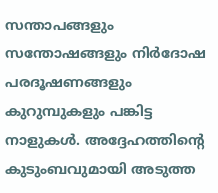സന്താപങ്ങളും സന്തോഷങ്ങളും നിര്‍ദോഷ പരദൂഷണങ്ങളും കുറുമ്പുകളും പങ്കിട്ട നാളുകള്‍. അദ്ദേഹത്തിന്റെ കുടുംബവുമായി അടുത്ത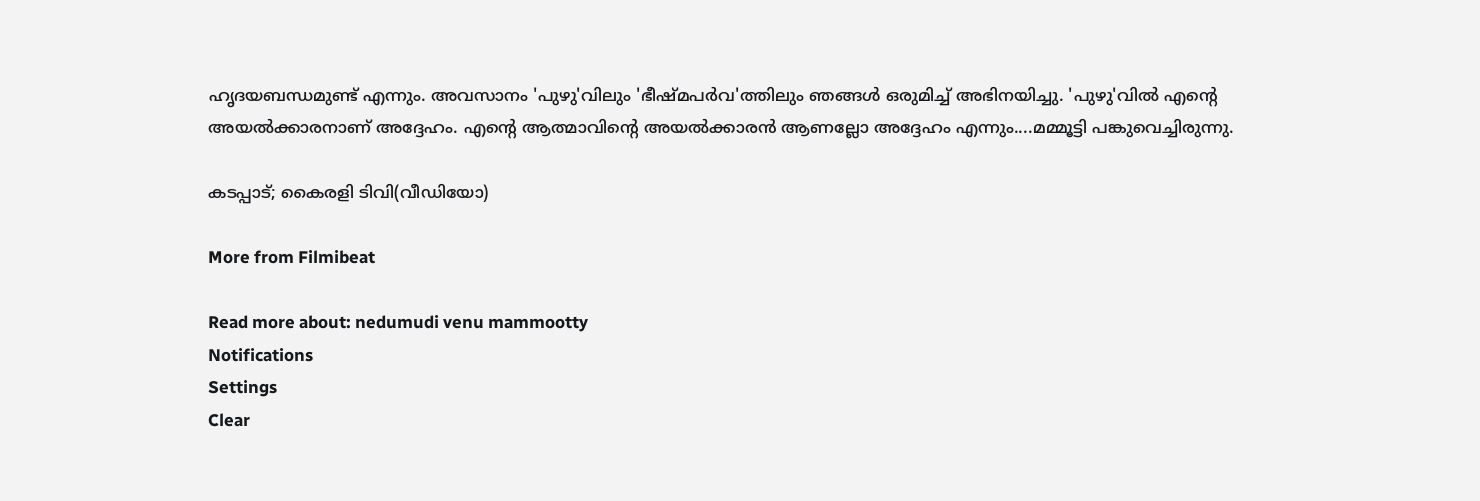ഹൃദയബന്ധമുണ്ട് എന്നും. അവസാനം 'പുഴു'വിലും 'ഭീഷ്മപര്‍വ'ത്തിലും ഞങ്ങള്‍ ഒരുമിച്ച് അഭിനയിച്ചു. 'പുഴു'വില്‍ എന്റെ അയല്‍ക്കാരനാണ് അദ്ദേഹം. എന്റെ ആത്മാവിന്റെ അയല്‍ക്കാരന്‍ ആണല്ലോ അദ്ദേഹം എന്നും....മമ്മൂട്ടി പങ്കുവെച്ചിരുന്നു.

കടപ്പാട്; കൈരളി ടിവി(വീഡിയോ)

More from Filmibeat

Read more about: nedumudi venu mammootty
Notifications
Settings
Clear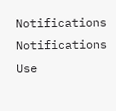Notifications
Notifications
Use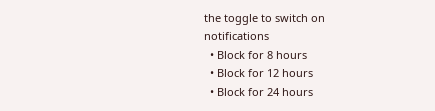the toggle to switch on notifications
  • Block for 8 hours
  • Block for 12 hours
  • Block for 24 hours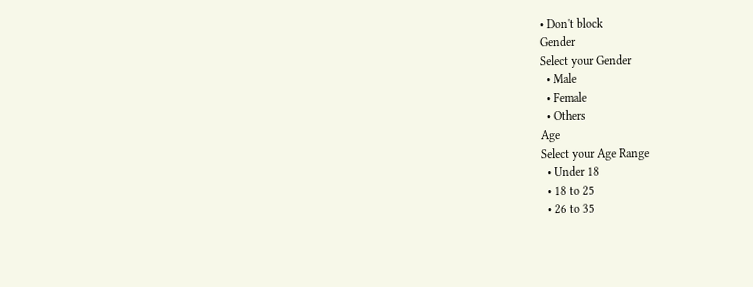• Don't block
Gender
Select your Gender
  • Male
  • Female
  • Others
Age
Select your Age Range
  • Under 18
  • 18 to 25
  • 26 to 35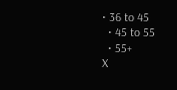• 36 to 45
  • 45 to 55
  • 55+
X